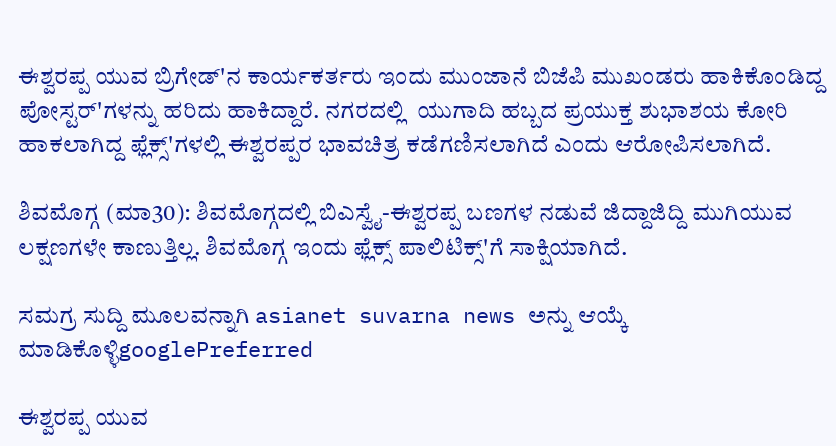ಈಶ್ವರಪ್ಪ ಯುವ ಬ್ರಿಗೇಡ್'ನ ಕಾರ್ಯಕರ್ತರು ಇಂದು ಮುಂಜಾನೆ ಬಿಜೆಪಿ ಮುಖಂಡರು ಹಾಕಿಕೊಂಡಿದ್ದ ಪೋಸ್ಟರ್'ಗಳನ್ನು ಹರಿದು ಹಾಕಿದ್ದಾರೆ. ನಗರದಲ್ಲಿ  ಯುಗಾದಿ ಹಬ್ಬದ ಪ್ರಯುಕ್ತ ಶುಭಾಶಯ ಕೋರಿ ಹಾಕಲಾಗಿದ್ದ ಫ್ಲೆಕ್ಸ್'ಗಳಲ್ಲಿ ಈಶ್ವರಪ್ಪರ ಭಾವಚಿತ್ರ ಕಡೆಗಣಿಸಲಾಗಿದೆ ಎಂದು ಆರೋಪಿಸಲಾಗಿದೆ.

ಶಿವಮೊಗ್ಗ (ಮಾ30): ಶಿವಮೊಗ್ಗದಲ್ಲಿ ಬಿಎಸ್ವೈ-ಈಶ್ವರಪ್ಪ ಬಣಗಳ ನಡುವೆ ಜಿದ್ದಾಜಿದ್ದಿ ಮುಗಿಯುವ ಲಕ್ಷಣಗಳೇ ಕಾಣುತ್ತಿಲ್ಲ. ಶಿವಮೊಗ್ಗ ಇಂದು ಫ್ಲೆಕ್ಸ್ ಪಾಲಿಟಿಕ್ಸ್'ಗೆ ಸಾಕ್ಷಿಯಾಗಿದೆ.

ಸಮಗ್ರ ಸುದ್ದಿ ಮೂಲವನ್ನಾಗಿ asianet suvarna news ಅನ್ನು ಆಯ್ಕೆ ಮಾಡಿಕೊಳ್ಳಿgooglePreferred

ಈಶ್ವರಪ್ಪ ಯುವ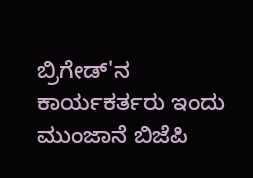ಬ್ರಿಗೇಡ್'ನ ಕಾರ್ಯಕರ್ತರು ಇಂದು ಮುಂಜಾನೆ ಬಿಜೆಪಿ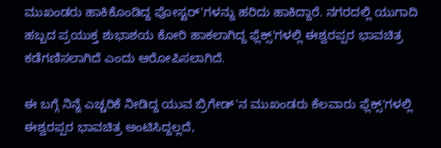ಮುಖಂಡರು ಹಾಕಿಕೊಂಡಿದ್ದ ಪೋಸ್ಟರ್'ಗಳನ್ನು ಹರಿದು ಹಾಕಿದ್ದಾರೆ. ನಗರದಲ್ಲಿ ಯುಗಾದಿ ಹಬ್ಬದ ಪ್ರಯುಕ್ತ ಶುಭಾಶಯ ಕೋರಿ ಹಾಕಲಾಗಿದ್ದ ಫ್ಲೆಕ್ಸ್'ಗಳಲ್ಲಿ ಈಶ್ವರಪ್ಪರ ಭಾವಚಿತ್ರ ಕಡೆಗಣಿಸಲಾಗಿದೆ ಎಂದು ಆರೋಪಿಸಲಾಗಿದೆ.

ಈ ಬಗ್ಗೆ ನಿನ್ನೆ ಎಚ್ಚರಿಕೆ ನೀಡಿದ್ದ ಯುವ ಬ್ರಿಗೇಡ್'ನ ಮುಖಂಡರು ಕೆಲವಾರು ಫ್ಲೆಕ್ಸ್'ಗಳಲ್ಲಿ ಈಶ್ವರಪ್ಪರ ಭಾವಚಿತ್ರ ಅಂಟಿಸಿದ್ದಲ್ಲದೆ,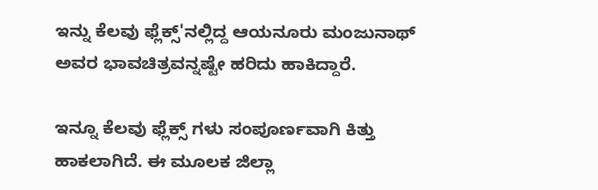ಇನ್ನು ಕೆಲವು ಫ್ಲೆಕ್ಸ್'ನಲ್ಲಿದ್ದ ಆಯನೂರು ಮಂಜುನಾಥ್ ಅವರ ಭಾವಚಿತ್ರವನ್ನಷ್ಟೇ ಹರಿದು ಹಾಕಿದ್ದಾರೆ.

ಇನ್ನೂ ಕೆಲವು ಫ್ಲೆಕ್ಸ್ ಗಳು ಸಂಪೂರ್ಣವಾಗಿ ಕಿತ್ತು ಹಾಕಲಾಗಿದೆ. ಈ ಮೂಲಕ ಜಿಲ್ಲಾ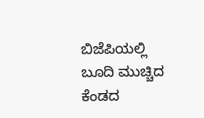ಬಿಜೆಪಿಯಲ್ಲಿ ಬೂದಿ ಮುಚ್ಚಿದ ಕೆಂಡದ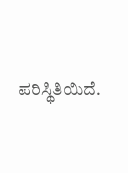ಪರಿಸ್ಥಿತಿಯಿದೆ.